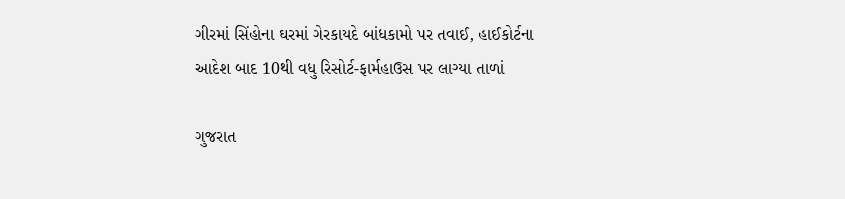ગીરમાં સિંહોના ઘરમાં ગેરકાયદે બાંધકામો પર તવાઈ, હાઈકોર્ટના આદેશ બાદ 10થી વધુ રિસોર્ટ-ફાર્મહાઉસ પર લાગ્યા તાળાં

ગુજરાત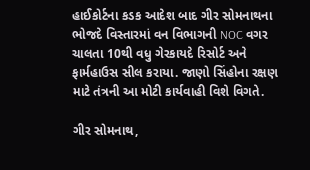હાઈકોર્ટના કડક આદેશ બાદ ગીર સોમનાથના ભોજદે વિસ્તારમાં વન વિભાગની NOC વગર ચાલતા 10થી વધુ ગેરકાયદે રિસોર્ટ અને ફાર્મહાઉસ સીલ કરાયા. જાણો સિંહોના રક્ષણ માટે તંત્રની આ મોટી કાર્યવાહી વિશે વિગતે.

ગીર સોમનાથ,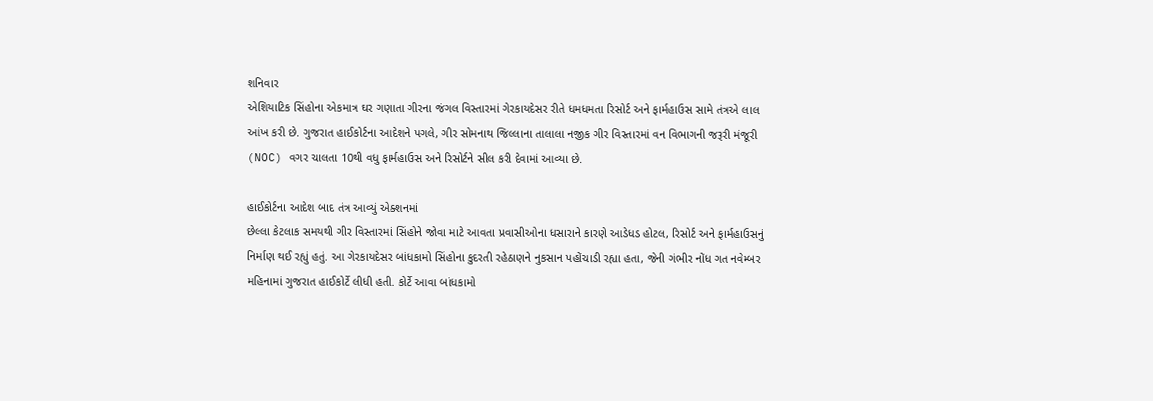શનિવાર
એશિયાટિક સિંહોના એકમાત્ર ઘર ગણાતા ગીરના જંગલ વિસ્તારમાં ગેરકાયદેસર રીતે ધમધમતા રિસોર્ટ અને ફાર્મહાઉસ સામે તંત્રએ લાલ આંખ કરી છે. ગુજરાત હાઈકોર્ટના આદેશને પગલે, ગીર સોમનાથ જિલ્લાના તાલાલા નજીક ગીર વિસ્તારમાં વન વિભાગની જરૂરી મંજૂરી (NOC) વગર ચાલતા 10થી વધુ ફાર્મહાઉસ અને રિસોર્ટને સીલ કરી દેવામાં આવ્યા છે.

હાઈકોર્ટના આદેશ બાદ તંત્ર આવ્યું એક્શનમાં
છેલ્લા કેટલાક સમયથી ગીર વિસ્તારમાં સિંહોને જોવા માટે આવતા પ્રવાસીઓના ધસારાને કારણે આડેધડ હોટલ, રિસોર્ટ અને ફાર્મહાઉસનું નિર્માણ થઈ રહ્યું હતું. આ ગેરકાયદેસર બાંધકામો સિંહોના કુદરતી રહેઠાણને નુકસાન પહોંચાડી રહ્યા હતા, જેની ગંભીર નોંધ ગત નવેમ્બર મહિનામાં ગુજરાત હાઈકોર્ટે લીધી હતી. કોર્ટે આવા બાંધકામો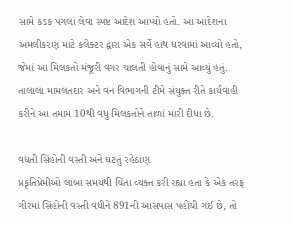સામે કડક પગલાં લેવા સ્પષ્ટ આદેશ આપ્યો હતો. આ આદેશના અમલીકરણ માટે કલેક્ટર દ્વારા એક સર્વે હાથ ધરવામાં આવ્યો હતો, જેમાં આ મિલકતો મંજૂરી વગર ચાલતી હોવાનું સામે આવ્યું હતું. તાલાલા મામલતદાર અને વન વિભાગની ટીમે સંયુક્ત રીતે કાર્યવાહી કરીને આ તમામ 10થી વધુ મિલકતોને તાળાં મારી દીધા છે.

વધતી સિંહોની વસ્તી અને ઘટતું રહેઠાણ
પ્રકૃતિપ્રેમીઓ લાંબા સમયથી ચિંતા વ્યક્ત કરી રહ્યા હતા કે એક તરફ ગીરમાં સિંહોની વસ્તી વધીને 891ની આસપાસ પહોંચી ગઈ છે, તો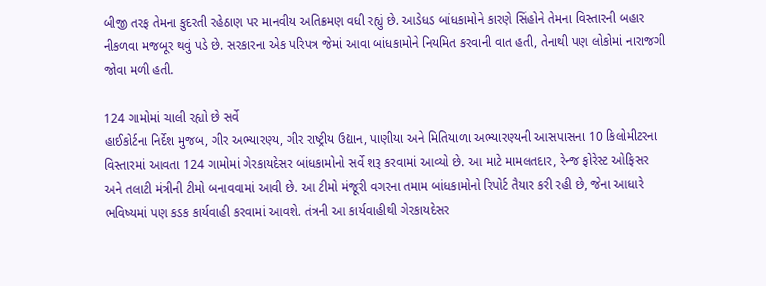બીજી તરફ તેમના કુદરતી રહેઠાણ પર માનવીય અતિક્રમણ વધી રહ્યું છે. આડેધડ બાંધકામોને કારણે સિંહોને તેમના વિસ્તારની બહાર નીકળવા મજબૂર થવું પડે છે. સરકારના એક પરિપત્ર જેમાં આવા બાંધકામોને નિયમિત કરવાની વાત હતી, તેનાથી પણ લોકોમાં નારાજગી જોવા મળી હતી.

124 ગામોમાં ચાલી રહ્યો છે સર્વે
હાઈકોર્ટના નિર્દેશ મુજબ, ગીર અભ્યારણ્ય, ગીર રાષ્ટ્રીય ઉદ્યાન, પાણીયા અને મિતિયાળા અભ્યારણ્યની આસપાસના 10 કિલોમીટરના વિસ્તારમાં આવતા 124 ગામોમાં ગેરકાયદેસર બાંધકામોનો સર્વે શરૂ કરવામાં આવ્યો છે. આ માટે મામલતદાર, રેન્જ ફોરેસ્ટ ઓફિસર અને તલાટી મંત્રીની ટીમો બનાવવામાં આવી છે. આ ટીમો મંજૂરી વગરના તમામ બાંધકામોનો રિપોર્ટ તૈયાર કરી રહી છે, જેના આધારે ભવિષ્યમાં પણ કડક કાર્યવાહી કરવામાં આવશે. તંત્રની આ કાર્યવાહીથી ગેરકાયદેસર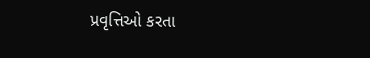પ્રવૃત્તિઓ કરતા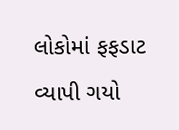લોકોમાં ફફડાટ વ્યાપી ગયો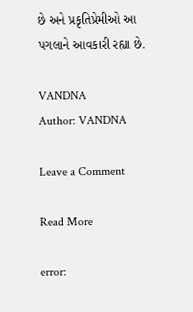છે અને પ્રકૃતિપ્રેમીઓ આ પગલાને આવકારી રહ્યા છે.

VANDNA
Author: VANDNA

Leave a Comment

Read More

error: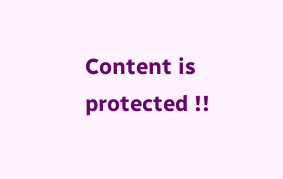Content is protected !!